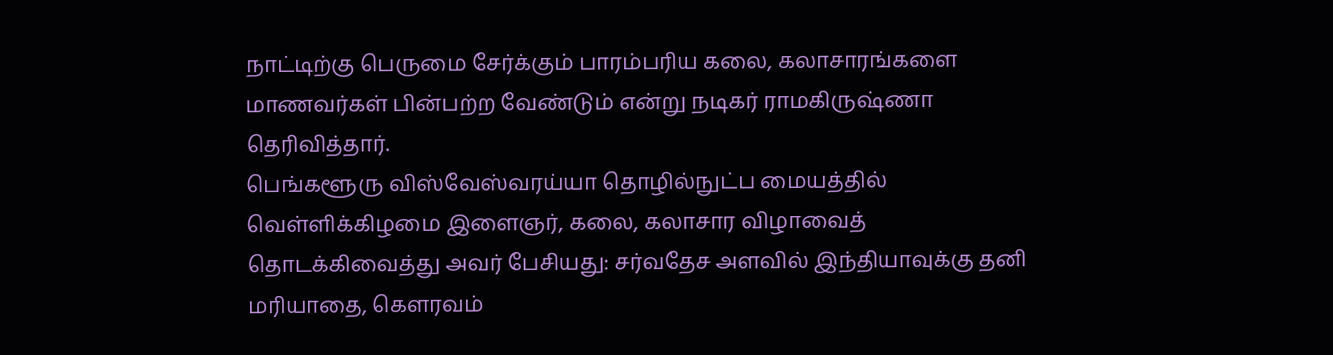நாட்டிற்கு பெருமை சேர்க்கும் பாரம்பரிய கலை, கலாசாரங்களை மாணவர்கள் பின்பற்ற வேண்டும் என்று நடிகர் ராமகிருஷ்ணா தெரிவித்தார்.
பெங்களூரு விஸ்வேஸ்வரய்யா தொழில்நுட்ப மையத்தில் வெள்ளிக்கிழமை இளைஞர், கலை, கலாசார விழாவைத் தொடக்கிவைத்து அவர் பேசியது: சர்வதேச அளவில் இந்தியாவுக்கு தனி மரியாதை, கெளரவம்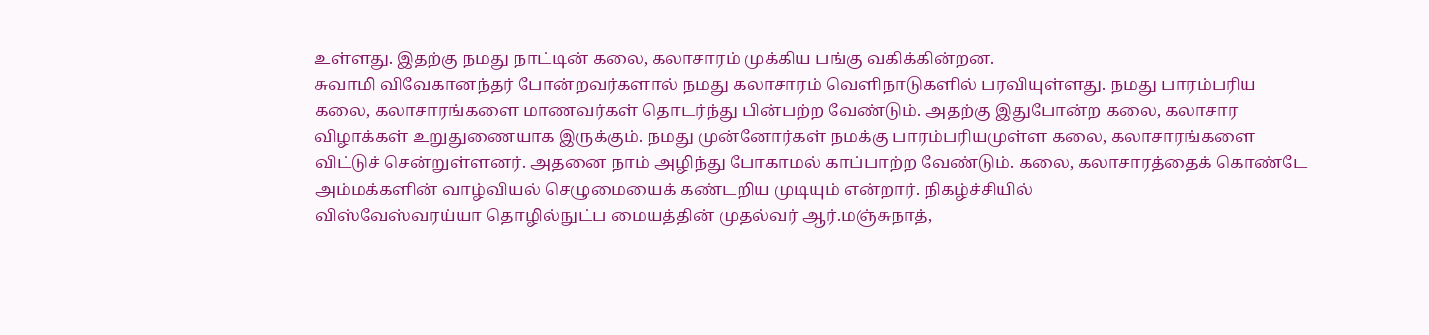உள்ளது. இதற்கு நமது நாட்டின் கலை, கலாசாரம் முக்கிய பங்கு வகிக்கின்றன.
சுவாமி விவேகானந்தர் போன்றவர்களால் நமது கலாசாரம் வெளிநாடுகளில் பரவியுள்ளது. நமது பாரம்பரிய கலை, கலாசாரங்களை மாணவர்கள் தொடர்ந்து பின்பற்ற வேண்டும். அதற்கு இதுபோன்ற கலை, கலாசார விழாக்கள் உறுதுணையாக இருக்கும். நமது முன்னோர்கள் நமக்கு பாரம்பரியமுள்ள கலை, கலாசாரங்களை விட்டுச் சென்றுள்ளனர். அதனை நாம் அழிந்து போகாமல் காப்பாற்ற வேண்டும். கலை, கலாசாரத்தைக் கொண்டே அம்மக்களின் வாழ்வியல் செழுமையைக் கண்டறிய முடியும் என்றார். நிகழ்ச்சியில்
விஸ்வேஸ்வரய்யா தொழில்நுட்ப மையத்தின் முதல்வர் ஆர்.மஞ்சுநாத்,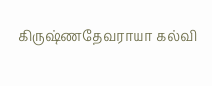கிருஷ்ணதேவராயா கல்வி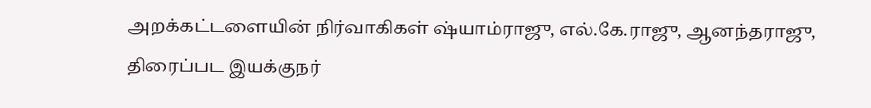அறக்கட்டளையின் நிர்வாகிகள் ஷ்யாம்ராஜு, எல்.கே.ராஜு, ஆனந்தராஜு, திரைப்பட இயக்குநர்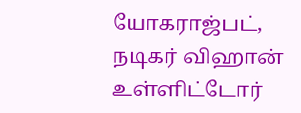யோகராஜ்பட், நடிகர் விஹான் உள்ளிட்டோர்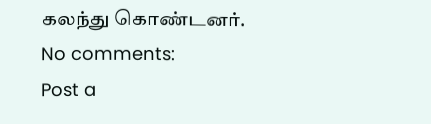கலந்து கொண்டனர்.
No comments:
Post a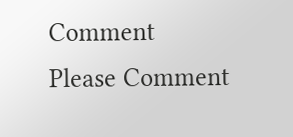Comment
Please Comment